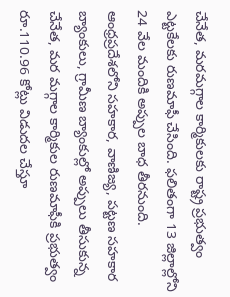చేనేత, మరమగ్గాల కార్మికులకు రాష్ట్ర ప్రభుత్వం ఎట్టకేలకు రుణమాఫీ చేసింది. ఫలితంగా 13 జిల్లాల్లోని 24 వేల మందికి అప్పుల బాధ తీరనుంది. ఆంధ్రప్రదేశలోని సహకార, వాణిజ్య, పట్టణ సహకార బ్యాంకులు, గ్రామీణ బ్యాంకుల్లో అప్పులు తీసుకున్న చేనేత, మర మగ్గాల కార్మికుల రుణమాఫీకి ప్రభుత్వం రూ.110.96 కోట్లు విడుదల చేస్తూ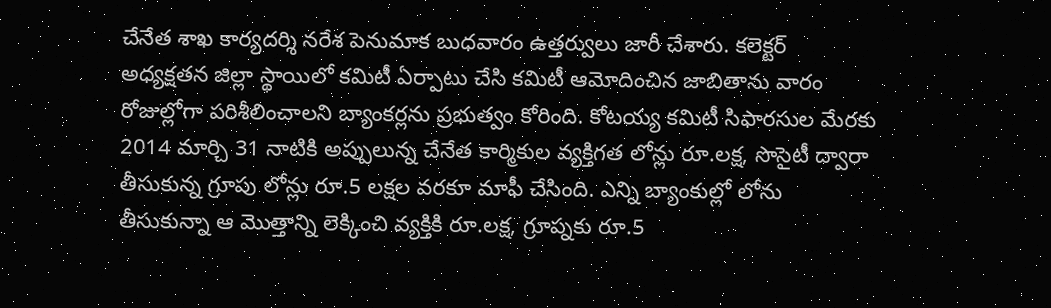చేనేత శాఖ కార్యదర్శి నరేశ పెనుమాక బుధవారం ఉత్తర్వులు జారీ చేశారు. కలెక్టర్ అధ్యక్షతన జిల్లా స్థాయిలో కమిటీ ఏర్పాటు చేసి కమిటీ ఆమోదించిన జాబితాను వారం రోజుల్లోగా పరిశీలించాలని బ్యాంకర్లను ప్రభుత్వం కోరింది. కోటయ్య కమిటీ సిఫారసుల మేరకు 2014 మార్చి 31 నాటికి అప్పులున్న చేనేత కార్మికుల వ్యక్తిగత లోన్లు రూ.లక్ష, సొసైటీ ద్వారా తీసుకున్న గ్రూపు లోన్లు రూ.5 లక్షల వరకూ మాఫీ చేసింది. ఎన్ని బ్యాంకుల్లో లోను తీసుకున్నా ఆ మొత్తాన్ని లెక్కించి వ్యక్తికి రూ.లక్ష, గ్రూప్నకు రూ.5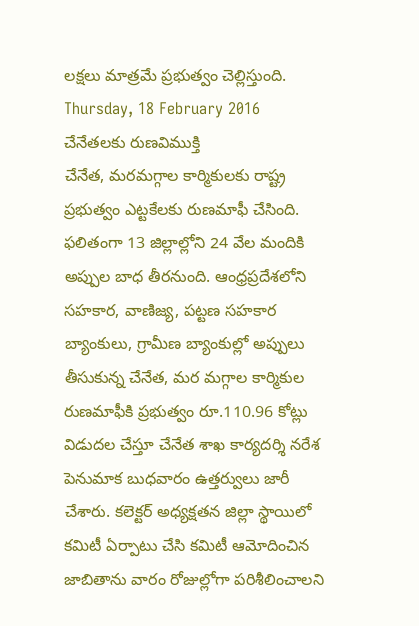లక్షలు మాత్రమే ప్రభుత్వం చెల్లిస్తుంది.
Thursday, 18 February 2016
చేనేతలకు రుణవిముక్తి
చేనేత, మరమగ్గాల కార్మికులకు రాష్ట్ర ప్రభుత్వం ఎట్టకేలకు రుణమాఫీ చేసింది. ఫలితంగా 13 జిల్లాల్లోని 24 వేల మందికి అప్పుల బాధ తీరనుంది. ఆంధ్రప్రదేశలోని సహకార, వాణిజ్య, పట్టణ సహకార బ్యాంకులు, గ్రామీణ బ్యాంకుల్లో అప్పులు తీసుకున్న చేనేత, మర మగ్గాల కార్మికుల రుణమాఫీకి ప్రభుత్వం రూ.110.96 కోట్లు విడుదల చేస్తూ చేనేత శాఖ కార్యదర్శి నరేశ పెనుమాక బుధవారం ఉత్తర్వులు జారీ చేశారు. కలెక్టర్ అధ్యక్షతన జిల్లా స్థాయిలో కమిటీ ఏర్పాటు చేసి కమిటీ ఆమోదించిన జాబితాను వారం రోజుల్లోగా పరిశీలించాలని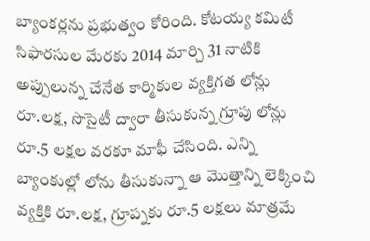బ్యాంకర్లను ప్రభుత్వం కోరింది. కోటయ్య కమిటీ సిఫారసుల మేరకు 2014 మార్చి 31 నాటికి అప్పులున్న చేనేత కార్మికుల వ్యక్తిగత లోన్లు రూ.లక్ష, సొసైటీ ద్వారా తీసుకున్న గ్రూపు లోన్లు రూ.5 లక్షల వరకూ మాఫీ చేసింది. ఎన్ని బ్యాంకుల్లో లోను తీసుకున్నా ఆ మొత్తాన్ని లెక్కించి వ్యక్తికి రూ.లక్ష, గ్రూప్నకు రూ.5 లక్షలు మాత్రమే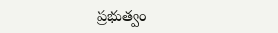ప్రభుత్వం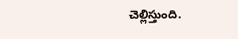చెల్లిస్తుంది.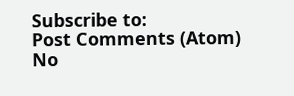Subscribe to:
Post Comments (Atom)
No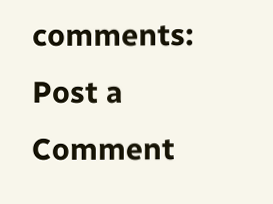comments:
Post a Comment